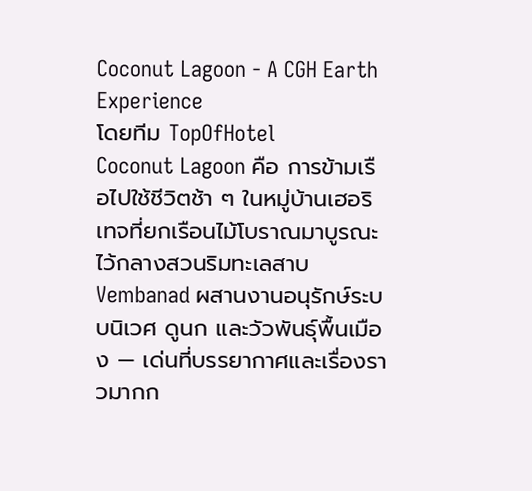Coconut Lagoon - A CGH Earth Experience
โดยทีม TopOfHotel
Coconut Lagoon คือ การข้ามเรือไปใช้ชีวิตช้า ๆ ในหมู่บ้านเฮอริเทจที่ยกเรือนไม้โบราณมาบูรณะไว้กลางสวนริมทะเลสาบ Vembanad ผสานงานอนุรักษ์ระบบนิเวศ ดูนก และวัวพันธุ์พื้นเมือง — เด่นที่บรรยากาศและเรื่องราวมากก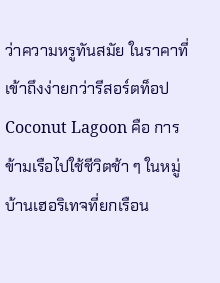ว่าความหรูทันสมัย ในราคาที่เข้าถึงง่ายกว่ารีสอร์ตท็อป
Coconut Lagoon คือ การข้ามเรือไปใช้ชีวิตช้า ๆ ในหมู่บ้านเฮอริเทจที่ยกเรือน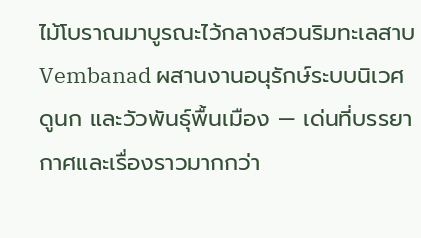ไม้โบราณมาบูรณะไว้กลางสวนริมทะเลสาบ Vembanad ผสานงานอนุรักษ์ระบบนิเวศ ดูนก และวัวพันธุ์พื้นเมือง — เด่นที่บรรยากาศและเรื่องราวมากกว่า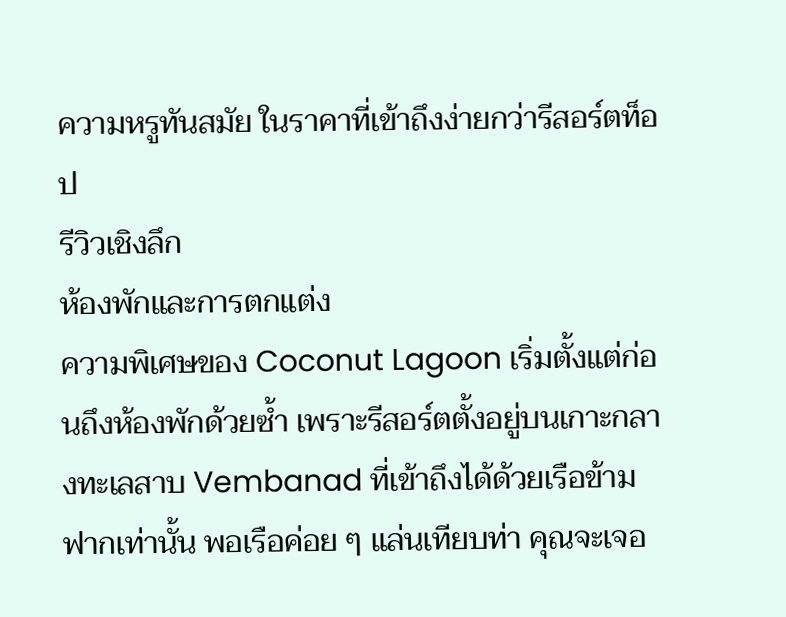ความหรูทันสมัย ในราคาที่เข้าถึงง่ายกว่ารีสอร์ตท็อป
รีวิวเชิงลึก
ห้องพักและการตกแต่ง
ความพิเศษของ Coconut Lagoon เริ่มตั้งแต่ก่อนถึงห้องพักด้วยซ้ำ เพราะรีสอร์ตตั้งอยู่บนเกาะกลางทะเลสาบ Vembanad ที่เข้าถึงได้ด้วยเรือข้ามฟากเท่านั้น พอเรือค่อย ๆ แล่นเทียบท่า คุณจะเจอ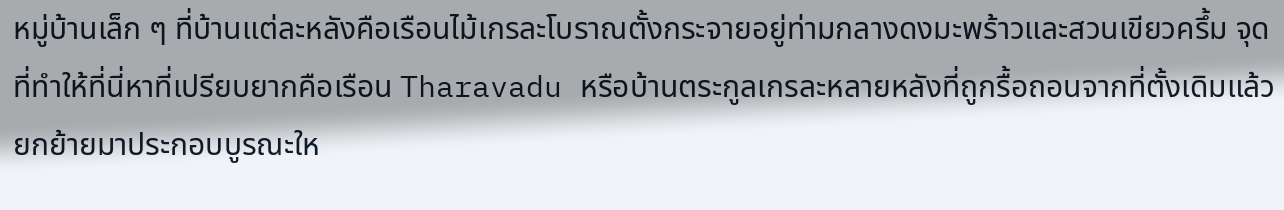หมู่บ้านเล็ก ๆ ที่บ้านแต่ละหลังคือเรือนไม้เกรละโบราณตั้งกระจายอยู่ท่ามกลางดงมะพร้าวและสวนเขียวครึ้ม จุดที่ทำให้ที่นี่หาที่เปรียบยากคือเรือน Tharavadu หรือบ้านตระกูลเกรละหลายหลังที่ถูกรื้อถอนจากที่ตั้งเดิมแล้วยกย้ายมาประกอบบูรณะให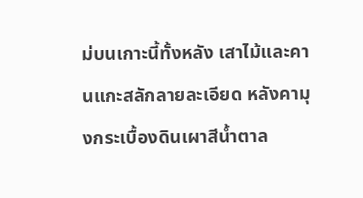ม่บนเกาะนี้ทั้งหลัง เสาไม้และคานแกะสลักลายละเอียด หลังคามุงกระเบื้องดินเผาสีน้ำตาล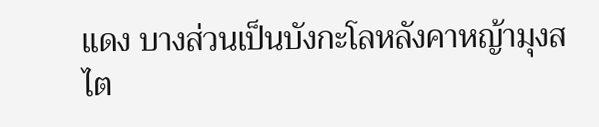แดง บางส่วนเป็นบังกะโลหลังคาหญ้ามุงสไต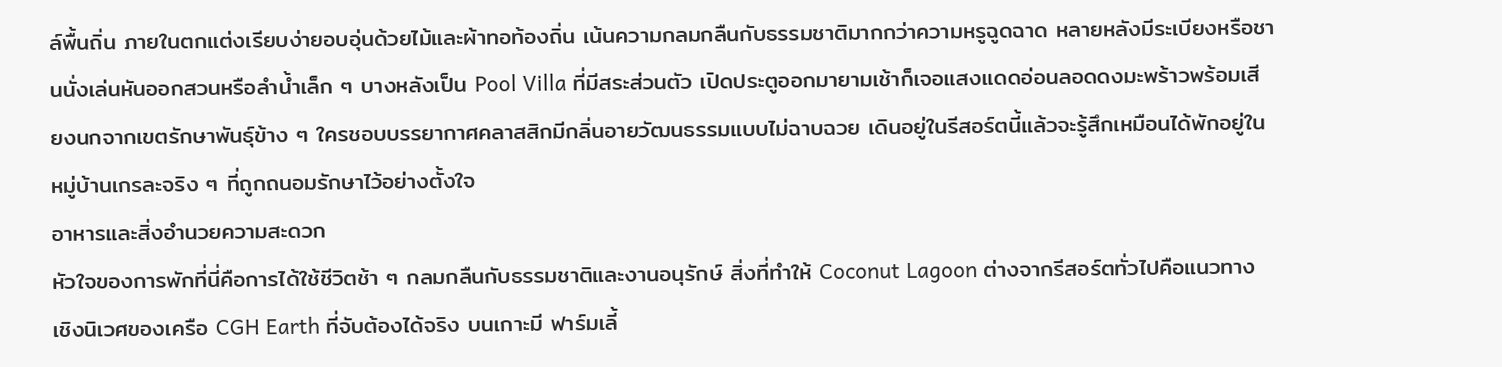ล์พื้นถิ่น ภายในตกแต่งเรียบง่ายอบอุ่นด้วยไม้และผ้าทอท้องถิ่น เน้นความกลมกลืนกับธรรมชาติมากกว่าความหรูฉูดฉาด หลายหลังมีระเบียงหรือชานนั่งเล่นหันออกสวนหรือลำน้ำเล็ก ๆ บางหลังเป็น Pool Villa ที่มีสระส่วนตัว เปิดประตูออกมายามเช้าก็เจอแสงแดดอ่อนลอดดงมะพร้าวพร้อมเสียงนกจากเขตรักษาพันธุ์ข้าง ๆ ใครชอบบรรยากาศคลาสสิกมีกลิ่นอายวัฒนธรรมแบบไม่ฉาบฉวย เดินอยู่ในรีสอร์ตนี้แล้วจะรู้สึกเหมือนได้พักอยู่ในหมู่บ้านเกรละจริง ๆ ที่ถูกถนอมรักษาไว้อย่างตั้งใจ
อาหารและสิ่งอำนวยความสะดวก
หัวใจของการพักที่นี่คือการได้ใช้ชีวิตช้า ๆ กลมกลืนกับธรรมชาติและงานอนุรักษ์ สิ่งที่ทำให้ Coconut Lagoon ต่างจากรีสอร์ตทั่วไปคือแนวทางเชิงนิเวศของเครือ CGH Earth ที่จับต้องได้จริง บนเกาะมี ฟาร์มเลี้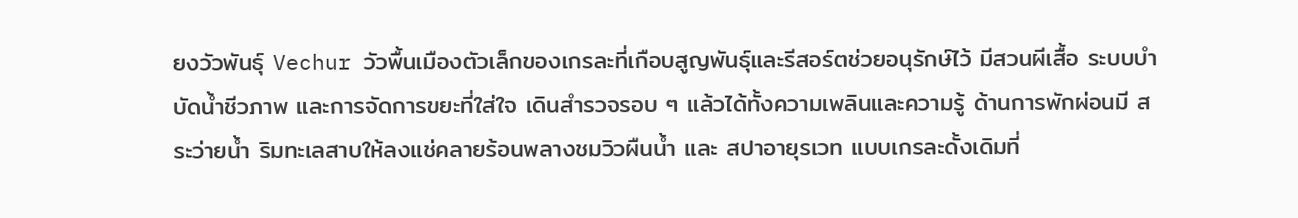ยงวัวพันธุ์ Vechur วัวพื้นเมืองตัวเล็กของเกรละที่เกือบสูญพันธุ์และรีสอร์ตช่วยอนุรักษ์ไว้ มีสวนผีเสื้อ ระบบบำบัดน้ำชีวภาพ และการจัดการขยะที่ใส่ใจ เดินสำรวจรอบ ๆ แล้วได้ทั้งความเพลินและความรู้ ด้านการพักผ่อนมี สระว่ายน้ำ ริมทะเลสาบให้ลงแช่คลายร้อนพลางชมวิวผืนน้ำ และ สปาอายุรเวท แบบเกรละดั้งเดิมที่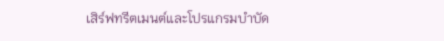เสิร์ฟทรีตเมนต์และโปรแกรมบำบัด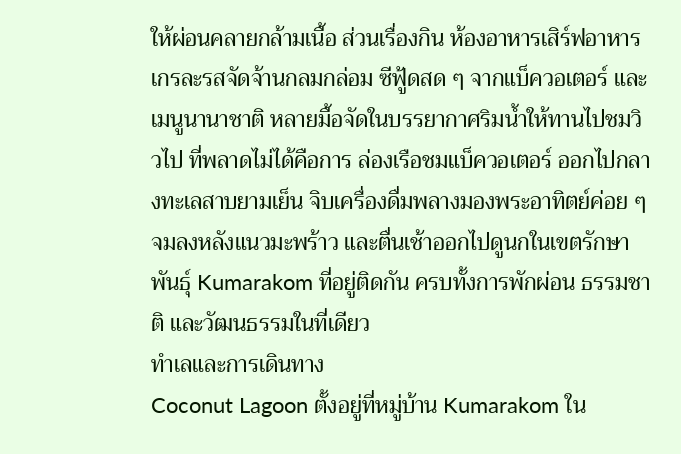ให้ผ่อนคลายกล้ามเนื้อ ส่วนเรื่องกิน ห้องอาหารเสิร์ฟอาหารเกรละรสจัดจ้านกลมกล่อม ซีฟู้ดสด ๆ จากแบ็ควอเตอร์ และเมนูนานาชาติ หลายมื้อจัดในบรรยากาศริมน้ำให้ทานไปชมวิวไป ที่พลาดไม่ได้คือการ ล่องเรือชมแบ็ควอเตอร์ ออกไปกลางทะเลสาบยามเย็น จิบเครื่องดื่มพลางมองพระอาทิตย์ค่อย ๆ จมลงหลังแนวมะพร้าว และตื่นเช้าออกไปดูนกในเขตรักษาพันธุ์ Kumarakom ที่อยู่ติดกัน ครบทั้งการพักผ่อน ธรรมชาติ และวัฒนธรรมในที่เดียว
ทำเลและการเดินทาง
Coconut Lagoon ตั้งอยู่ที่หมู่บ้าน Kumarakom ใน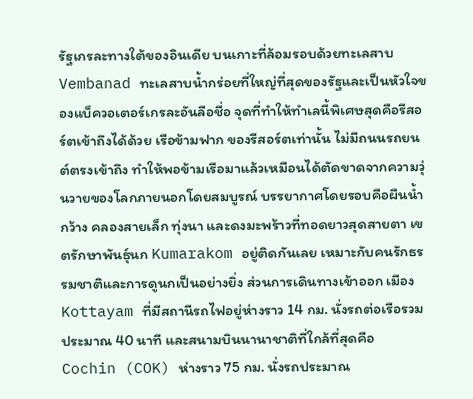รัฐเกรละทางใต้ของอินเดีย บนเกาะที่ล้อมรอบด้วยทะเลสาบ Vembanad ทะเลสาบน้ำกร่อยที่ใหญ่ที่สุดของรัฐและเป็นหัวใจของแบ็ควอเตอร์เกรละอันลือชื่อ จุดที่ทำให้ทำเลนี้พิเศษสุดคือรีสอร์ตเข้าถึงได้ด้วย เรือข้ามฟาก ของรีสอร์ตเท่านั้น ไม่มีถนนรถยนต์ตรงเข้าถึง ทำให้พอข้ามเรือมาแล้วเหมือนได้ตัดขาดจากความวุ่นวายของโลกภายนอกโดยสมบูรณ์ บรรยากาศโดยรอบคือผืนน้ำกว้าง คลองสายเล็ก ทุ่งนา และดงมะพร้าวที่ทอดยาวสุดสายตา เขตรักษาพันธุ์นก Kumarakom อยู่ติดกันเลย เหมาะกับคนรักธรรมชาติและการดูนกเป็นอย่างยิ่ง ส่วนการเดินทางเข้าออก เมือง Kottayam ที่มีสถานีรถไฟอยู่ห่างราว 14 กม. นั่งรถต่อเรือรวมประมาณ 40 นาที และสนามบินนานาชาติที่ใกล้ที่สุดคือ Cochin (COK) ห่างราว 75 กม. นั่งรถประมาณ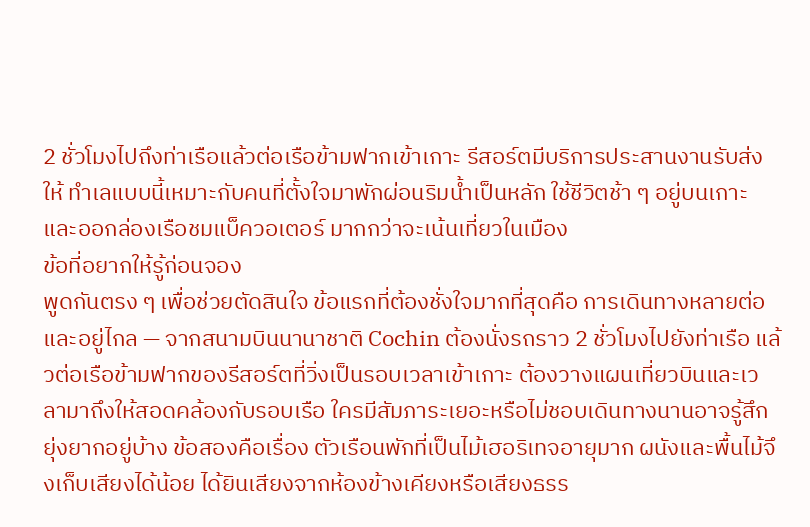2 ชั่วโมงไปถึงท่าเรือแล้วต่อเรือข้ามฟากเข้าเกาะ รีสอร์ตมีบริการประสานงานรับส่งให้ ทำเลแบบนี้เหมาะกับคนที่ตั้งใจมาพักผ่อนริมน้ำเป็นหลัก ใช้ชีวิตช้า ๆ อยู่บนเกาะและออกล่องเรือชมแบ็ควอเตอร์ มากกว่าจะเน้นเที่ยวในเมือง
ข้อที่อยากให้รู้ก่อนจอง
พูดกันตรง ๆ เพื่อช่วยตัดสินใจ ข้อแรกที่ต้องชั่งใจมากที่สุดคือ การเดินทางหลายต่อและอยู่ไกล — จากสนามบินนานาชาติ Cochin ต้องนั่งรถราว 2 ชั่วโมงไปยังท่าเรือ แล้วต่อเรือข้ามฟากของรีสอร์ตที่วิ่งเป็นรอบเวลาเข้าเกาะ ต้องวางแผนเที่ยวบินและเวลามาถึงให้สอดคล้องกับรอบเรือ ใครมีสัมภาระเยอะหรือไม่ชอบเดินทางนานอาจรู้สึกยุ่งยากอยู่บ้าง ข้อสองคือเรื่อง ตัวเรือนพักที่เป็นไม้เฮอริเทจอายุมาก ผนังและพื้นไม้จึงเก็บเสียงได้น้อย ได้ยินเสียงจากห้องข้างเคียงหรือเสียงธรร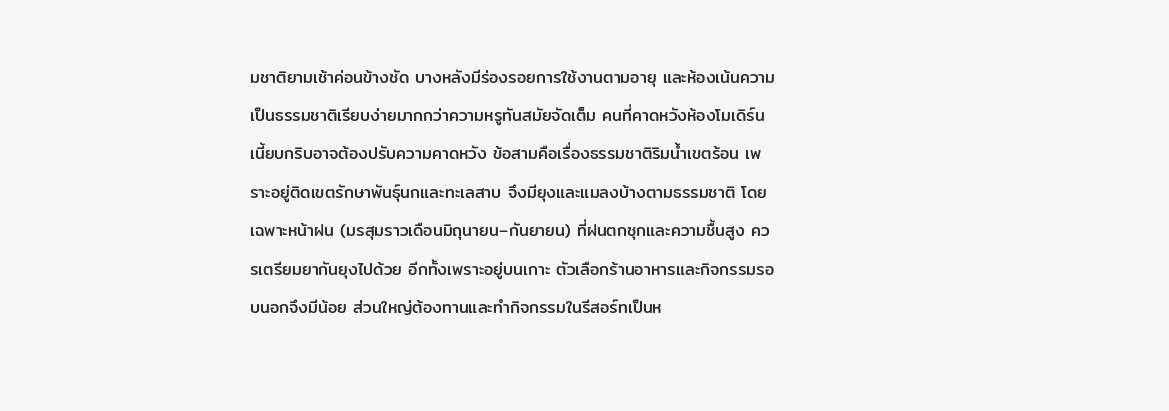มชาติยามเช้าค่อนข้างชัด บางหลังมีร่องรอยการใช้งานตามอายุ และห้องเน้นความเป็นธรรมชาติเรียบง่ายมากกว่าความหรูทันสมัยจัดเต็ม คนที่คาดหวังห้องโมเดิร์นเนี้ยบกริบอาจต้องปรับความคาดหวัง ข้อสามคือเรื่องธรรมชาติริมน้ำเขตร้อน เพราะอยู่ติดเขตรักษาพันธุ์นกและทะเลสาบ จึงมียุงและแมลงบ้างตามธรรมชาติ โดยเฉพาะหน้าฝน (มรสุมราวเดือนมิถุนายน–กันยายน) ที่ฝนตกชุกและความชื้นสูง ควรเตรียมยากันยุงไปด้วย อีกทั้งเพราะอยู่บนเกาะ ตัวเลือกร้านอาหารและกิจกรรมรอบนอกจึงมีน้อย ส่วนใหญ่ต้องทานและทำกิจกรรมในรีสอร์ทเป็นห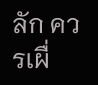ลัก ควรเผื่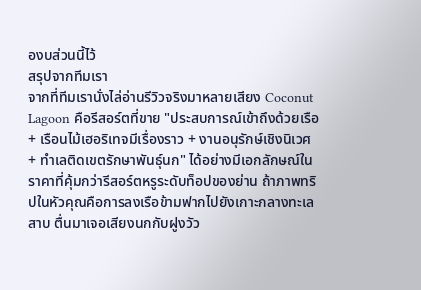องบส่วนนี้ไว้
สรุปจากทีมเรา
จากที่ทีมเรานั่งไล่อ่านรีวิวจริงมาหลายเสียง Coconut Lagoon คือรีสอร์ตที่ขาย "ประสบการณ์เข้าถึงด้วยเรือ + เรือนไม้เฮอริเทจมีเรื่องราว + งานอนุรักษ์เชิงนิเวศ + ทำเลติดเขตรักษาพันธุ์นก" ได้อย่างมีเอกลักษณ์ในราคาที่คุ้มกว่ารีสอร์ตหรูระดับท็อปของย่าน ถ้าภาพทริปในหัวคุณคือการลงเรือข้ามฟากไปยังเกาะกลางทะเลสาบ ตื่นมาเจอเสียงนกกับฝูงวัว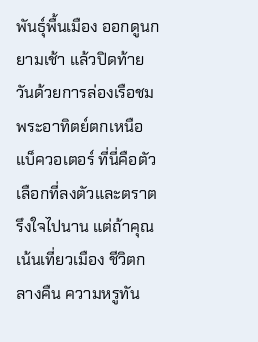พันธุ์พื้นเมือง ออกดูนกยามเช้า แล้วปิดท้ายวันด้วยการล่องเรือชมพระอาทิตย์ตกเหนือแบ็ควอเตอร์ ที่นี่คือตัวเลือกที่ลงตัวและตราตรึงใจไปนาน แต่ถ้าคุณเน้นเที่ยวเมือง ชีวิตกลางคืน ความหรูทัน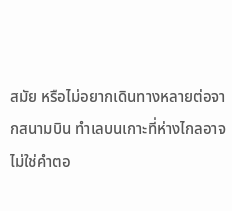สมัย หรือไม่อยากเดินทางหลายต่อจากสนามบิน ทำเลบนเกาะที่ห่างไกลอาจไม่ใช่คำตอ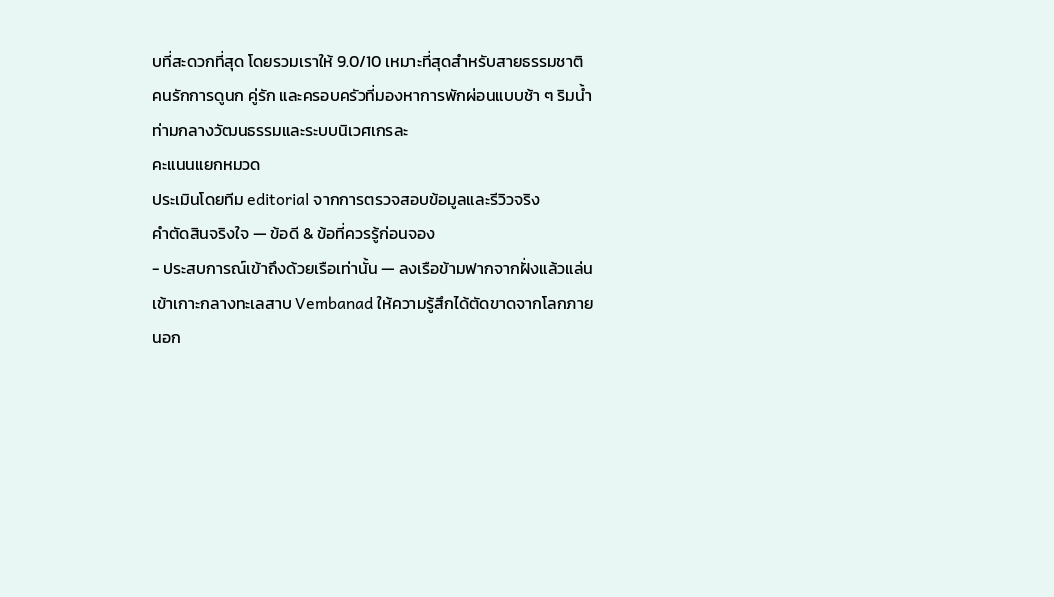บที่สะดวกที่สุด โดยรวมเราให้ 9.0/10 เหมาะที่สุดสำหรับสายธรรมชาติ คนรักการดูนก คู่รัก และครอบครัวที่มองหาการพักผ่อนแบบช้า ๆ ริมน้ำท่ามกลางวัฒนธรรมและระบบนิเวศเกรละ
คะแนนแยกหมวด
ประเมินโดยทีม editorial จากการตรวจสอบข้อมูลและรีวิวจริง
คำตัดสินจริงใจ — ข้อดี & ข้อที่ควรรู้ก่อนจอง
- ประสบการณ์เข้าถึงด้วยเรือเท่านั้น — ลงเรือข้ามฟากจากฝั่งแล้วแล่นเข้าเกาะกลางทะเลสาบ Vembanad ให้ความรู้สึกได้ตัดขาดจากโลกภายนอก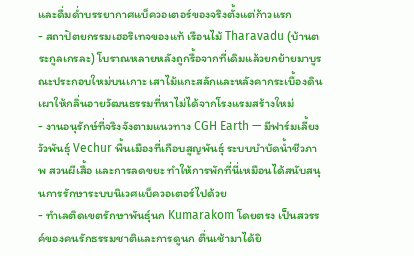และดื่มด่ำบรรยากาศแบ็ควอเตอร์ของจริงตั้งแต่ก้าวแรก
- สถาปัตยกรรมเฮอริเทจของแท้ เรือนไม้ Tharavadu (บ้านตระกูลเกรละ) โบราณหลายหลังถูกรื้อจากที่เดิมแล้วยกย้ายมาบูรณะประกอบใหม่บนเกาะ เสาไม้แกะสลักและหลังคากระเบื้องดินเผาให้กลิ่นอายวัฒนธรรมที่หาไม่ได้จากโรงแรมสร้างใหม่
- งานอนุรักษ์ที่จริงจังตามแนวทาง CGH Earth — มีฟาร์มเลี้ยงวัวพันธุ์ Vechur พื้นเมืองที่เกือบสูญพันธุ์ ระบบบำบัดน้ำชีวภาพ สวนผีเสื้อ และการลดขยะ ทำให้การพักที่นี่เหมือนได้สนับสนุนการรักษาระบบนิเวศแบ็ควอเตอร์ไปด้วย
- ทำเลติดเขตรักษาพันธุ์นก Kumarakom โดยตรง เป็นสวรรค์ของคนรักธรรมชาติและการดูนก ตื่นเช้ามาได้ยิ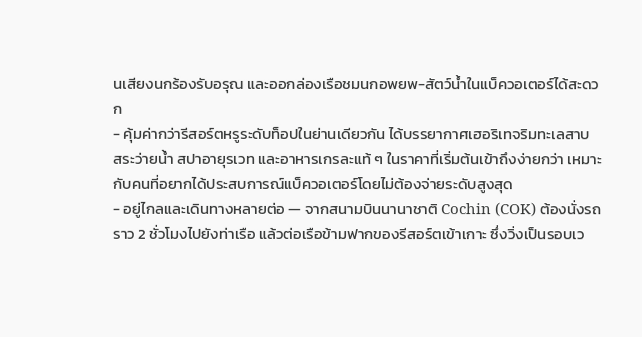นเสียงนกร้องรับอรุณ และออกล่องเรือชมนกอพยพ-สัตว์น้ำในแบ็ควอเตอร์ได้สะดวก
- คุ้มค่ากว่ารีสอร์ตหรูระดับท็อปในย่านเดียวกัน ได้บรรยากาศเฮอริเทจริมทะเลสาบ สระว่ายน้ำ สปาอายุรเวท และอาหารเกรละแท้ ๆ ในราคาที่เริ่มต้นเข้าถึงง่ายกว่า เหมาะกับคนที่อยากได้ประสบการณ์แบ็ควอเตอร์โดยไม่ต้องจ่ายระดับสูงสุด
- อยู่ไกลและเดินทางหลายต่อ — จากสนามบินนานาชาติ Cochin (COK) ต้องนั่งรถราว 2 ชั่วโมงไปยังท่าเรือ แล้วต่อเรือข้ามฟากของรีสอร์ตเข้าเกาะ ซึ่งวิ่งเป็นรอบเว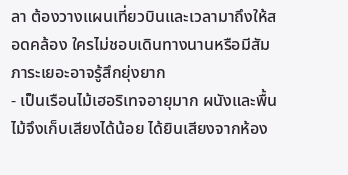ลา ต้องวางแผนเที่ยวบินและเวลามาถึงให้สอดคล้อง ใครไม่ชอบเดินทางนานหรือมีสัมภาระเยอะอาจรู้สึกยุ่งยาก
- เป็นเรือนไม้เฮอริเทจอายุมาก ผนังและพื้นไม้จึงเก็บเสียงได้น้อย ได้ยินเสียงจากห้อง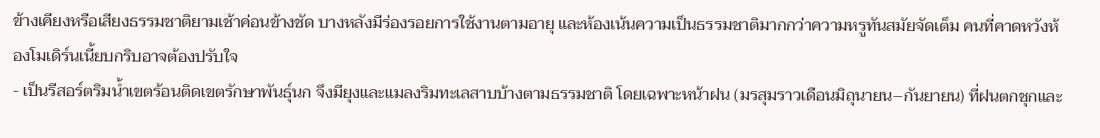ข้างเคียงหรือเสียงธรรมชาติยามเช้าค่อนข้างชัด บางหลังมีร่องรอยการใช้งานตามอายุ และห้องเน้นความเป็นธรรมชาติมากกว่าความหรูทันสมัยจัดเต็ม คนที่คาดหวังห้องโมเดิร์นเนี้ยบกริบอาจต้องปรับใจ
- เป็นรีสอร์ตริมน้ำเขตร้อนติดเขตรักษาพันธุ์นก จึงมียุงและแมลงริมทะเลสาบบ้างตามธรรมชาติ โดยเฉพาะหน้าฝน (มรสุมราวเดือนมิถุนายน–กันยายน) ที่ฝนตกชุกและ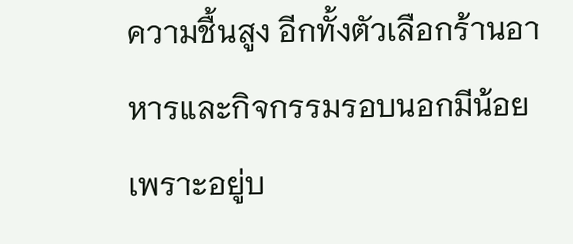ความชื้นสูง อีกทั้งตัวเลือกร้านอาหารและกิจกรรมรอบนอกมีน้อยเพราะอยู่บ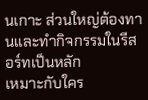นเกาะ ส่วนใหญ่ต้องทานและทำกิจกรรมในรีสอร์ทเป็นหลัก
เหมาะกับใคร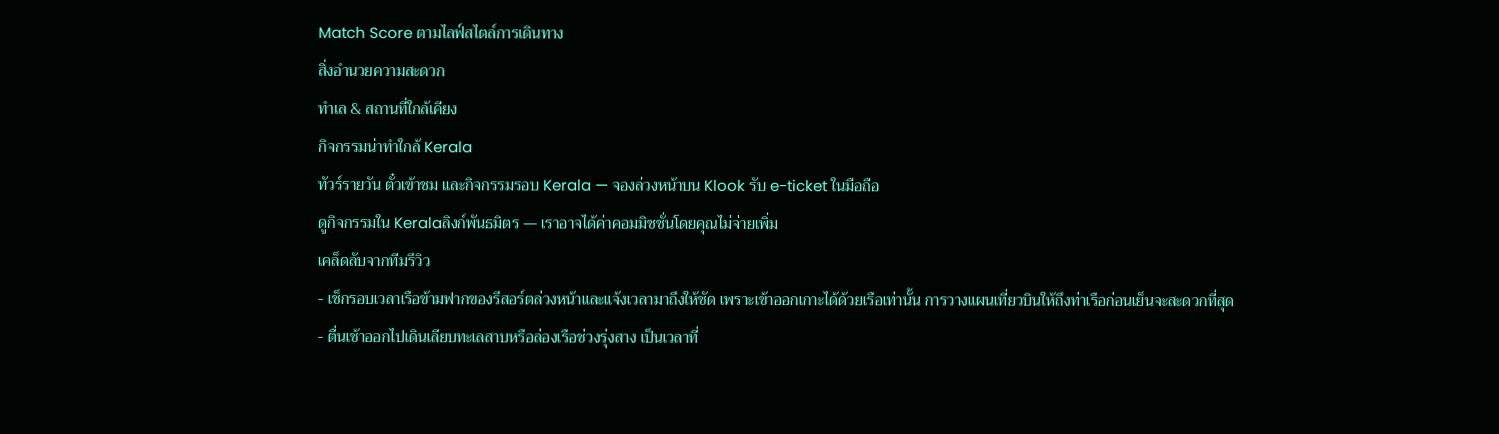Match Score ตามไลฟ์สไตล์การเดินทาง
สิ่งอำนวยความสะดวก
ทำเล & สถานที่ใกล้เคียง
กิจกรรมน่าทำใกล้ Kerala
ทัวร์รายวัน ตั๋วเข้าชม และกิจกรรมรอบ Kerala — จองล่วงหน้าบน Klook รับ e-ticket ในมือถือ
ดูกิจกรรมใน Keralaลิงก์พันธมิตร — เราอาจได้ค่าคอมมิชชั่นโดยคุณไม่จ่ายเพิ่ม
เคล็ดลับจากทีมรีวิว
- เช็กรอบเวลาเรือข้ามฟากของรีสอร์ตล่วงหน้าและแจ้งเวลามาถึงให้ชัด เพราะเข้าออกเกาะได้ด้วยเรือเท่านั้น การวางแผนเที่ยวบินให้ถึงท่าเรือก่อนเย็นจะสะดวกที่สุด
- ตื่นเช้าออกไปเดินเลียบทะเลสาบหรือล่องเรือช่วงรุ่งสาง เป็นเวลาที่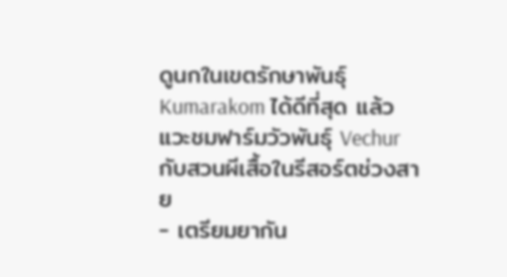ดูนกในเขตรักษาพันธุ์ Kumarakom ได้ดีที่สุด แล้วแวะชมฟาร์มวัวพันธุ์ Vechur กับสวนผีเสื้อในรีสอร์ตช่วงสาย
- เตรียมยากัน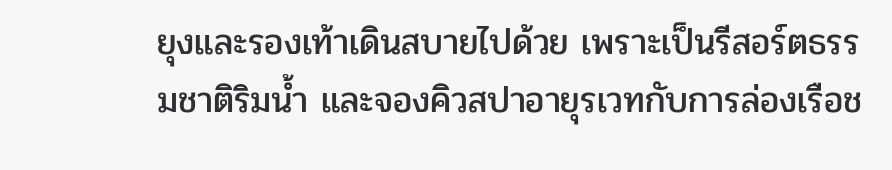ยุงและรองเท้าเดินสบายไปด้วย เพราะเป็นรีสอร์ตธรรมชาติริมน้ำ และจองคิวสปาอายุรเวทกับการล่องเรือช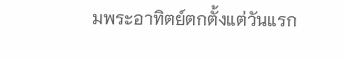มพระอาทิตย์ตกตั้งแต่วันแรก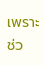เพราะช่ว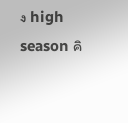ง high season คิ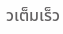วเต็มเร็ว